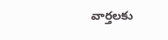వార్తలకు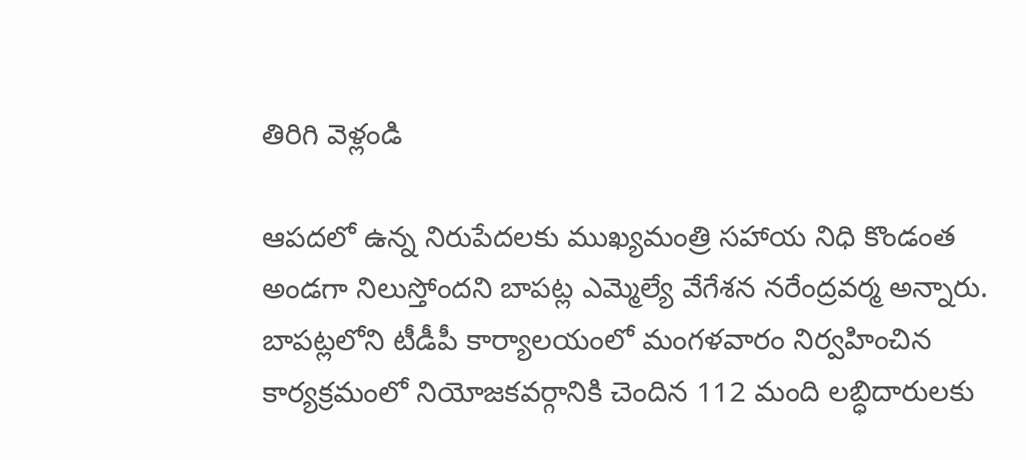తిరిగి వెళ్లండి

ఆపదలో ఉన్న నిరుపేదలకు ముఖ్యమంత్రి సహాయ నిధి కొండంత అండగా నిలుస్తోందని బాపట్ల ఎమ్మెల్యే వేగేశన నరేంద్రవర్మ అన్నారు.
బాపట్లలోని టీడీపీ కార్యాలయంలో మంగళవారం నిర్వహించిన కార్యక్రమంలో నియోజకవర్గానికి చెందిన 112 మంది లబ్ధిదారులకు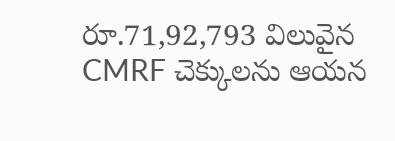రూ.71,92,793 విలువైన CMRF చెక్కులను ఆయన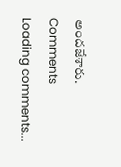అందజేశారు.
Comments
Loading comments...